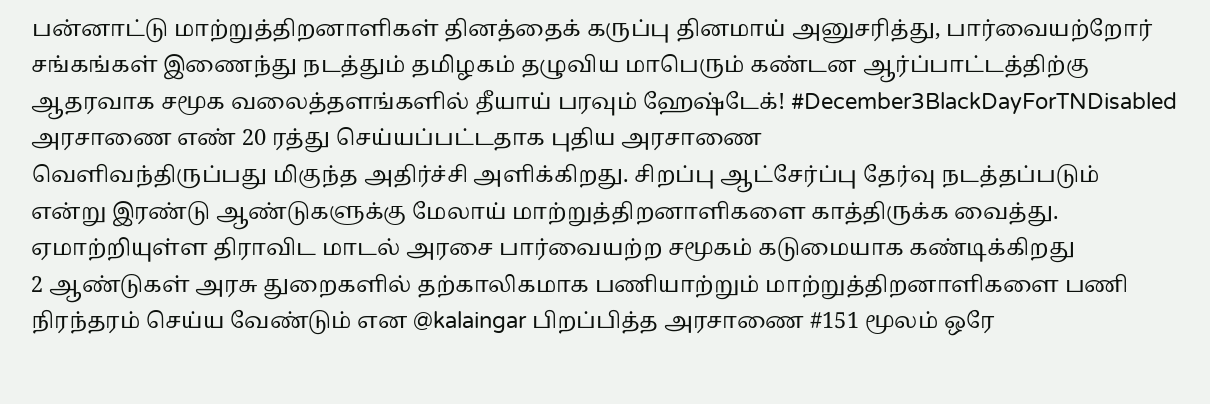பன்னாட்டு மாற்றுத்திறனாளிகள் தினத்தைக் கருப்பு தினமாய் அனுசரித்து, பார்வையற்றோர் சங்கங்கள் இணைந்து நடத்தும் தமிழகம் தழுவிய மாபெரும் கண்டன ஆர்ப்பாட்டத்திற்கு ஆதரவாக சமூக வலைத்தளங்களில் தீயாய் பரவும் ஹேஷ்டேக்! #December3BlackDayForTNDisabled
அரசாணை எண் 20 ரத்து செய்யப்பட்டதாக புதிய அரசாணை
வெளிவந்திருப்பது மிகுந்த அதிர்ச்சி அளிக்கிறது. சிறப்பு ஆட்சேர்ப்பு தேர்வு நடத்தப்படும் என்று இரண்டு ஆண்டுகளுக்கு மேலாய் மாற்றுத்திறனாளிகளை காத்திருக்க வைத்து. ஏமாற்றியுள்ள திராவிட மாடல் அரசை பார்வையற்ற சமூகம் கடுமையாக கண்டிக்கிறது
2 ஆண்டுகள் அரசு துறைகளில் தற்காலிகமாக பணியாற்றும் மாற்றுத்திறனாளிகளை பணி நிரந்தரம் செய்ய வேண்டும் என @kalaingar பிறப்பித்த அரசாணை #151 மூலம் ஒரே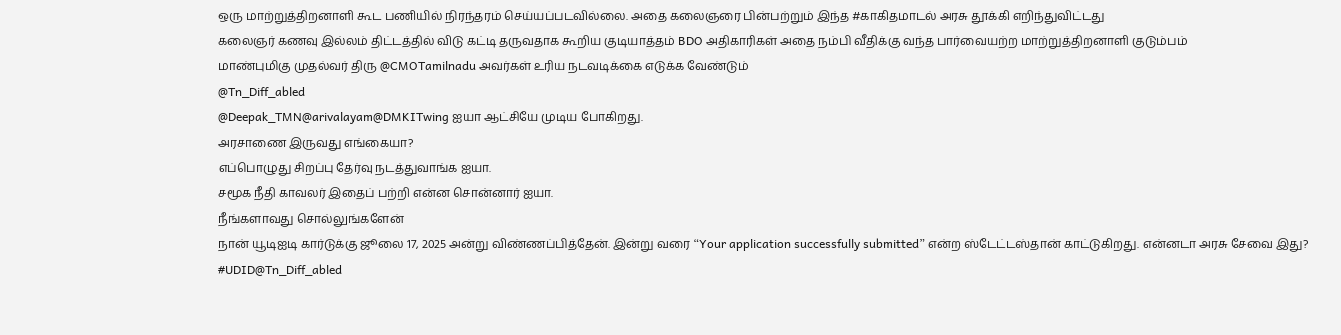ஒரு மாற்றுத்திறனாளி கூட பணியில் நிரந்தரம் செய்யப்படவில்லை. அதை கலைஞரை பின்பற்றும் இந்த #காகிதமாடல் அரசு தூக்கி எறிந்துவிட்டது
கலைஞர் கணவு இல்லம் திட்டத்தில் விடு கட்டி தருவதாக கூறிய குடியாத்தம் BDO அதிகாரிகள் அதை நம்பி வீதிக்கு வந்த பார்வையற்ற மாற்றுத்திறனாளி குடும்பம்
மாண்புமிகு முதல்வர் திரு @CMOTamilnadu அவர்கள் உரிய நடவடிக்கை எடுக்க வேண்டும்
@Tn_Diff_abled
@Deepak_TMN@arivalayam@DMKITwing ஐயா ஆட்சியே முடிய போகிறது.
அரசாணை இருவது எங்கையா?
எப்பொழுது சிறப்பு தேர்வு நடத்துவாங்க ஐயா.
சமூக நீதி காவலர் இதைப் பற்றி என்ன சொன்னார் ஐயா.
நீங்களாவது சொல்லுங்களேன்
நான் யூடிஐடி கார்டுக்கு ஜூலை 17, 2025 அன்று விண்ணப்பித்தேன். இன்று வரை “Your application successfully submitted” என்ற ஸ்டேட்டஸ்தான் காட்டுகிறது. என்னடா அரசு சேவை இது?
#UDID@Tn_Diff_abled